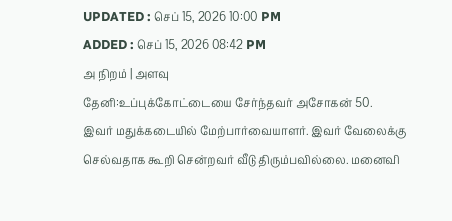UPDATED : செப் 15, 2026 10:00 PM
ADDED : செப் 15, 2026 08:42 PM
அ நிறம் | அளவு
தேனி:உப்புக்கோட்டையை சேர்ந்தவர் அசோகன் 50.
இவர் மதுக்கடையில் மேற்பார்வையாளர். இவர் வேலைக்கு செல்வதாக கூறி சென்றவர் வீடு திரும்பவில்லை. மனைவி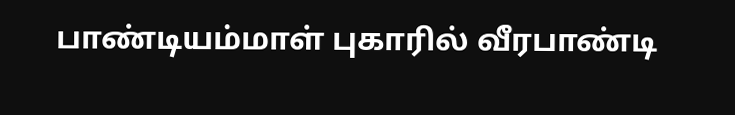பாண்டியம்மாள் புகாரில் வீரபாண்டி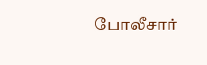போலீசார்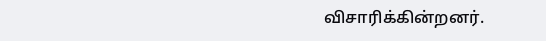விசாரிக்கின்றனர்.